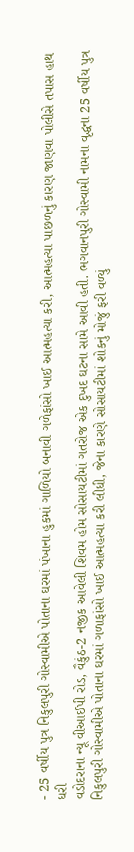- 25 વર્ષીય પુત્ર નિકુલપુરી ગોસ્વામીએ પોતાના ઘરમાં પંખાના હુકમાં ગાળિયો બનાવી ગળેફાંસો ખાઈ આત્મહત્યા કરી, આત્મહત્યા પાછળનું કારણ જાણવા પોલીસે તપાસ હાથ ધરી
વડોદરાના ન્યૂ વીઆઈપી રોડ, વૈકુંઠ-2 નજીક આવેલી શિવમ હોમ સોસાયટીમાં ગતરોજ એક દુખદ ઘટના સામે આવી હતી. ભગવાનપુરી ગોસ્વામી નામના વૃદ્ધના 25 વર્ષીય પુત્ર નિકુલપુરી ગોસ્વામીએ પોતાના ઘરમાં ગળાફાંસો ખાઈ આત્મહત્યા કરી લીધી, જેના કારણે સોસાયટીમાં શોકનું મોજું ફરી વળ્યું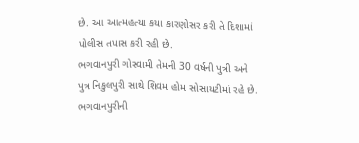છે. આ આત્મહત્યા કયા કારણોસર કરી તે દિશામાં પોલીસ તપાસ કરી રહી છે.
ભગવાનપુરી ગોસ્વામી તેમની 30 વર્ષની પુત્રી અને પુત્ર નિકુલપુરી સાથે શિવમ હોમ સોસાયટીમાં રહે છે. ભગવાનપુરીની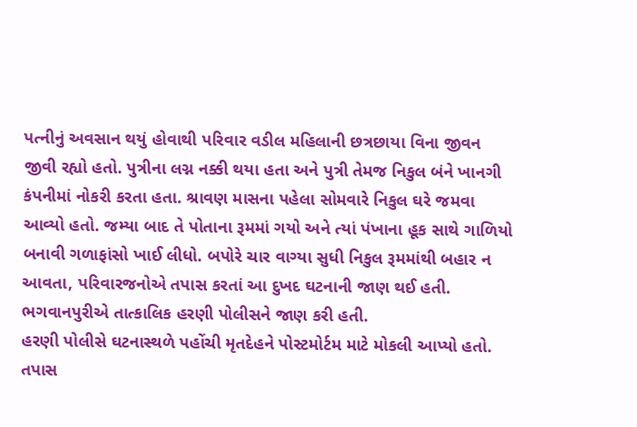પત્નીનું અવસાન થયું હોવાથી પરિવાર વડીલ મહિલાની છત્રછાયા વિના જીવન જીવી રહ્યો હતો. પુત્રીના લગ્ન નક્કી થયા હતા અને પુત્રી તેમજ નિકુલ બંને ખાનગી કંપનીમાં નોકરી કરતા હતા. શ્રાવણ માસના પહેલા સોમવારે નિકુલ ઘરે જમવા આવ્યો હતો. જમ્યા બાદ તે પોતાના રૂમમાં ગયો અને ત્યાં પંખાના હૂક સાથે ગાળિયો બનાવી ગળાફાંસો ખાઈ લીધો. બપોરે ચાર વાગ્યા સુધી નિકુલ રૂમમાંથી બહાર ન આવતા, પરિવારજનોએ તપાસ કરતાં આ દુખદ ઘટનાની જાણ થઈ હતી. ભગવાનપુરીએ તાત્કાલિક હરણી પોલીસને જાણ કરી હતી.
હરણી પોલીસે ઘટનાસ્થળે પહોંચી મૃતદેહને પોસ્ટમોર્ટમ માટે મોકલી આપ્યો હતો. તપાસ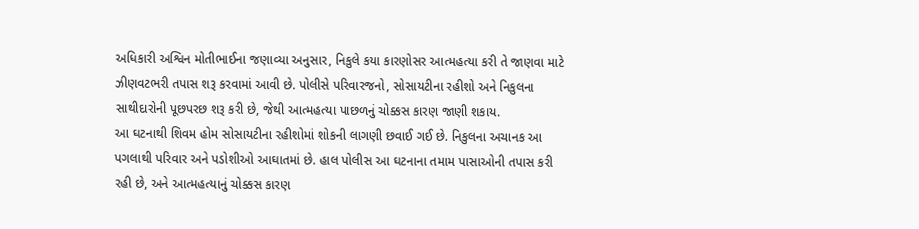અધિકારી અશ્વિન મોતીભાઈના જણાવ્યા અનુસાર, નિકુલે કયા કારણોસર આત્મહત્યા કરી તે જાણવા માટે ઝીણવટભરી તપાસ શરૂ કરવામાં આવી છે. પોલીસે પરિવારજનો, સોસાયટીના રહીશો અને નિકુલના સાથીદારોની પૂછપરછ શરૂ કરી છે, જેથી આત્મહત્યા પાછળનું ચોક્કસ કારણ જાણી શકાય.
આ ઘટનાથી શિવમ હોમ સોસાયટીના રહીશોમાં શોકની લાગણી છવાઈ ગઈ છે. નિકુલના અચાનક આ પગલાથી પરિવાર અને પડોશીઓ આઘાતમાં છે. હાલ પોલીસ આ ઘટનાના તમામ પાસાઓની તપાસ કરી રહી છે, અને આત્મહત્યાનું ચોક્કસ કારણ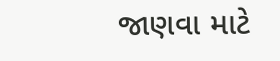જાણવા માટે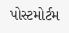પોસ્ટમોર્ટમ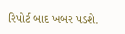રિપોર્ટ બાદ ખબર પડશે.